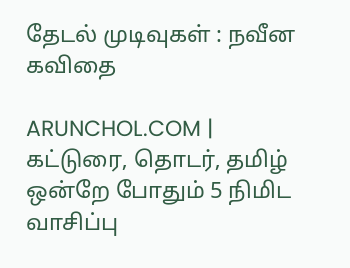தேடல் முடிவுகள் : நவீன கவிதை

ARUNCHOL.COM | கட்டுரை, தொடர், தமிழ் ஒன்றே போதும் 5 நிமிட வாசிப்பு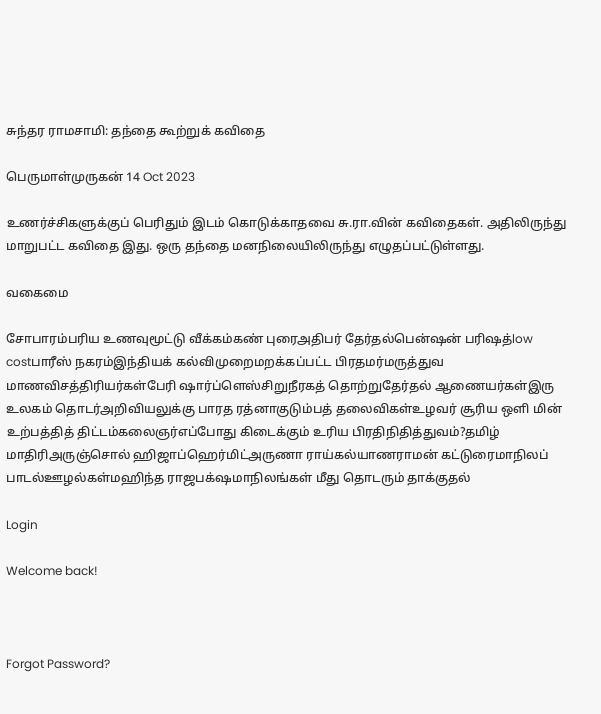சுந்தர ராமசாமி: தந்தை கூற்றுக் கவிதை

பெருமாள்முருகன் 14 Oct 2023

உணர்ச்சிகளுக்குப் பெரிதும் இடம் கொடுக்காதவை சு.ரா.வின் கவிதைகள். அதிலிருந்து மாறுபட்ட கவிதை இது. ஒரு தந்தை மனநிலையிலிருந்து எழுதப்பட்டுள்ளது.

வகைமை

சோபாரம்பரிய உணவுமூட்டு வீக்கம்கண் புரைஅதிபர் தேர்தல்பென்ஷன் பரிஷத்low costபாரீஸ் நகரம்இந்தியக் கல்விமுறைமறக்கப்பட்ட பிரதமர்மருத்துவ மாணவிசத்திரியர்கள்பேரி ஷார்ப்ளெஸ்சிறுநீரகத் தொற்றுதேர்தல் ஆணையர்கள்இரு உலகம் தொடர்அறிவியலுக்கு பாரத ரத்னாகுடும்பத் தலைவிகள்உழவர் சூரிய ஒளி மின் உற்பத்தித் திட்டம்கலைஞர்எப்போது கிடைக்கும் உரிய பிரதிநிதித்துவம்?தமிழ் மாதிரிஅருஞ்சொல் ஹிஜாப்ஹெர்மிட்அருணா ராய்கல்யாணராமன் கட்டுரைமாநிலப் பாடல்ஊழல்கள்மஹிந்த ராஜபக்‌ஷமாநிலங்கள் மீது தொடரும் தாக்குதல்

Login

Welcome back!



Forgot Password?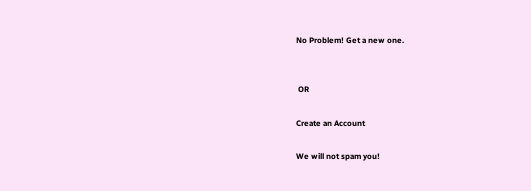No Problem! Get a new one.


 OR

Create an Account

We will not spam you!